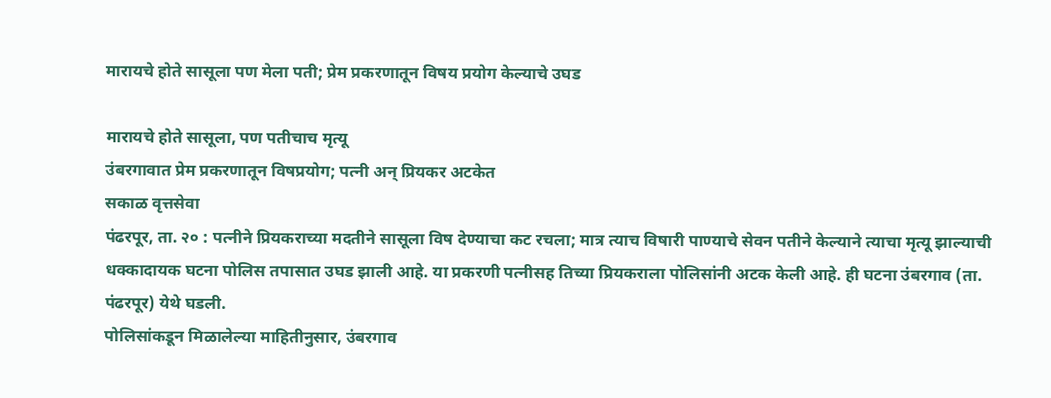मारायचे होते सासूला पण मेला पती; प्रेम प्रकरणातून विषय प्रयोग केल्याचे उघड

मारायचे होते सासूला, पण पतीचाच मृत्यू
उंबरगावात प्रेम प्रकरणातून विषप्रयोग; पत्नी अन्‌ प्रियकर अटकेत
सकाळ वृत्तसेवा
पंढरपूर, ता. २० : पत्नीने प्रियकराच्या मदतीने सासूला विष देण्याचा कट रचला; मात्र त्याच विषारी पाण्याचे सेवन पतीने केल्याने त्याचा मृत्यू झाल्याची धक्कादायक घटना पोलिस तपासात उघड झाली आहे. या प्रकरणी पत्नीसह तिच्या प्रियकराला पोलिसांनी अटक केली आहे. ही घटना उंबरगाव (ता. पंढरपूर) येथे घडली.
पोलिसांकडून मिळालेल्या माहितीनुसार, उंबरगाव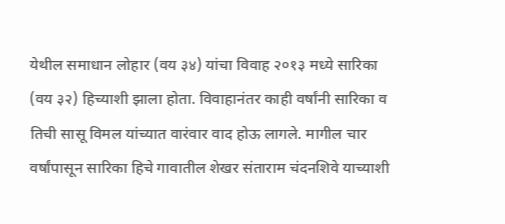येथील समाधान लोहार (वय ३४) यांचा विवाह २०१३ मध्ये सारिका (वय ३२) हिच्याशी झाला होता. विवाहानंतर काही वर्षांनी सारिका व तिची सासू विमल यांच्यात वारंवार वाद होऊ लागले. मागील चार वर्षांपासून सारिका हिचे गावातील शेखर संताराम चंदनशिवे याच्याशी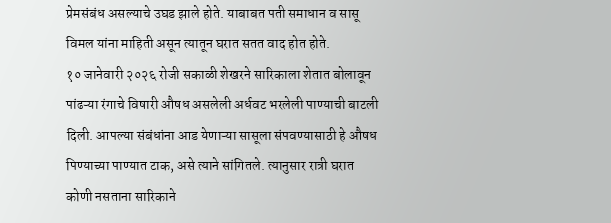प्रेमसंबंध असल्याचे उघड झाले होते. याबाबत पती समाधान व सासू विमल यांना माहिती असून त्यातून घरात सतत वाद होत होते.
१० जानेवारी २०२६ रोजी सकाळी शेखरने सारिकाला शेतात बोलावून पांढऱ्या रंगाचे विषारी औषध असलेली अर्धवट भरलेली पाण्याची बाटली दिली. आपल्या संबंधांना आड येणाऱ्या सासूला संपवण्यासाठी हे औषध पिण्याच्या पाण्यात टाक, असे त्याने सांगितले. त्यानुसार रात्री घरात कोणी नसताना सारिकाने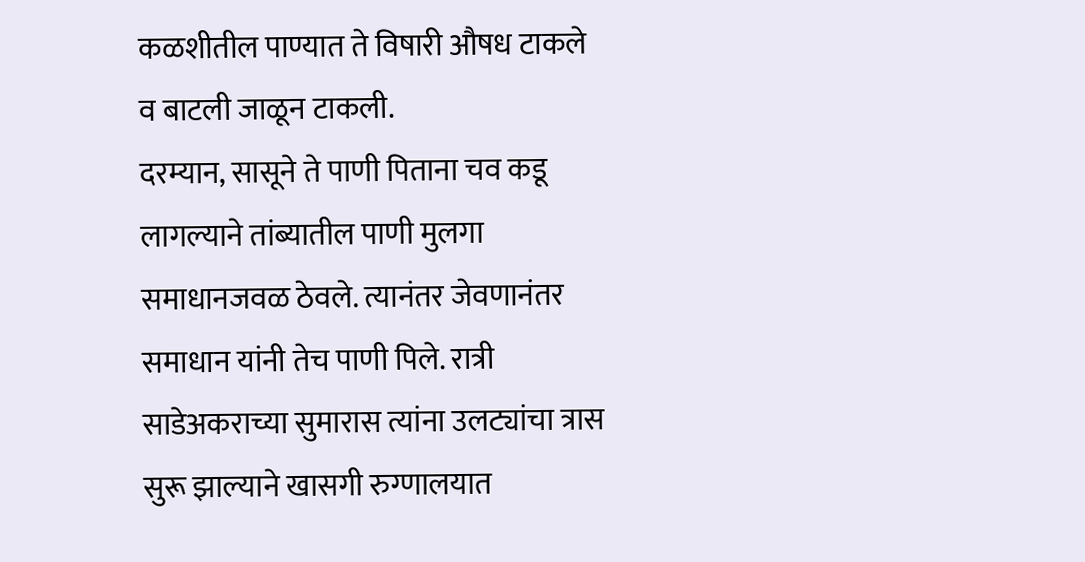कळशीतील पाण्यात ते विषारी औषध टाकले व बाटली जाळून टाकली.
दरम्यान, सासूने ते पाणी पिताना चव कडू लागल्याने तांब्यातील पाणी मुलगा समाधानजवळ ठेवले. त्यानंतर जेवणानंतर समाधान यांनी तेच पाणी पिले. रात्री साडेअकराच्या सुमारास त्यांना उलट्यांचा त्रास सुरू झाल्याने खासगी रुग्णालयात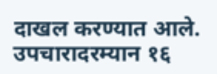दाखल करण्यात आले. उपचारादरम्यान १६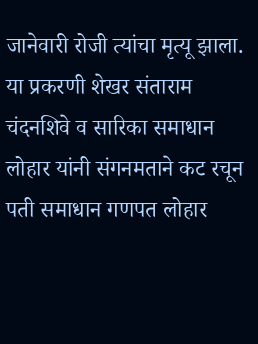जानेवारी रोजी त्यांचा मृत्यू झाला.
या प्रकरणी शेखर संताराम चंदनशिवे व सारिका समाधान लोहार यांनी संगनमताने कट रचून पती समाधान गणपत लोहार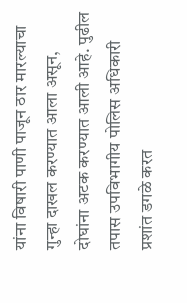यांना विषारी पाणी पाजून ठार मारल्याचा गुन्हा दाखल करण्यात आला असून, दोघांना अटक करण्यात आली आहे. पुढील तपास उपविभागीय पोलिस अधिकारी प्रशांत डगळे करत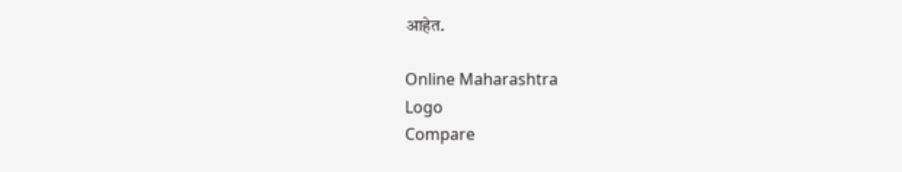आहेत.

Online Maharashtra
Logo
Compare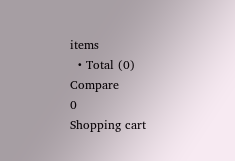items
  • Total (0)
Compare
0
Shopping cart